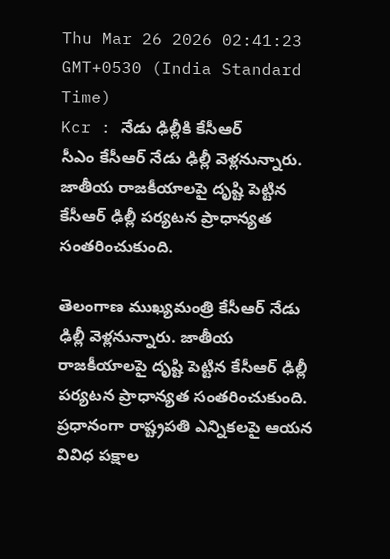Thu Mar 26 2026 02:41:23 GMT+0530 (India Standard Time)
Kcr : నేడు ఢిల్లీకి కేసీఆర్
సీఎం కేసీఆర్ నేడు ఢిల్లీ వెళ్లనున్నారు. జాతీయ రాజకీయాలపై దృష్టి పెట్టిన కేసీఆర్ ఢిల్లీ పర్యటన ప్రాధాన్యత సంతరించుకుంది.

తెలంగాణ ముఖ్యమంత్రి కేసీఆర్ నేడు ఢిల్లీ వెళ్లనున్నారు. జాతీయ రాజకీయాలపై దృష్టి పెట్టిన కేసీఆర్ ఢిల్లీ పర్యటన ప్రాధాన్యత సంతరించుకుంది. ప్రధానంగా రాష్ట్రపతి ఎన్నికలపై ఆయన వివిధ పక్షాల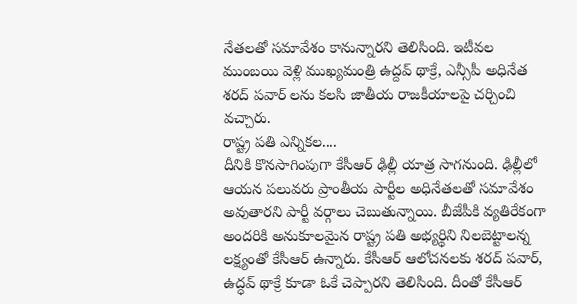నేతలతో సమావేశం కానున్నారని తెలిసింది. ఇటీవల ముంబయి వెళ్లి ముఖ్యమంత్రి ఉద్దవ్ థాక్రే, ఎన్సీపీ అధినేత శరద్ పవార్ లను కలసి జాతీయ రాజకీయాలపై చర్చించి వచ్చారు.
రాష్ట్ర పతి ఎన్నికల....
దీనికి కొనసాగింపుగా కేసీఆర్ ఢిల్లీ యాత్ర సాగనుంది. ఢిల్లీలో ఆయన పలువరు ప్రాంతీయ పార్టీల అధినేతలతో సమావేశం అవుతారని పార్టీ వర్గాలు చెబుతున్నాయి. బీజేపీకి వ్యతిరేకంగా అందరికి అనుకూలమైన రాష్ట్ర పతి అభ్యర్థిని నిలబెట్టాలన్న లక్ష్యంతో కేసీఆర్ ఉన్నారు. కేసీఆర్ ఆలోచనలకు శరద్ పవార్, ఉద్ధవ్ థాక్రే కూడా ఓకే చెప్పారని తెలిసింది. దీంతో కేసీఆర్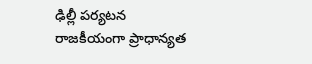ఢిల్లీ పర్యటన రాజకీయంగా ప్రాధాన్యత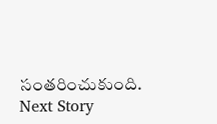సంతరించుకుంది.
Next Story